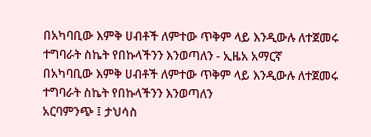በአካባቢው እምቅ ሀብቶች ለምተው ጥቅም ላይ እንዲውሉ ለተጀመሩ ተግባራት ስኬት የበኩላችንን እንወጣለን - ኢዜአ አማርኛ
በአካባቢው እምቅ ሀብቶች ለምተው ጥቅም ላይ እንዲውሉ ለተጀመሩ ተግባራት ስኬት የበኩላችንን እንወጣለን
አርባምንጭ ፤ ታህሳስ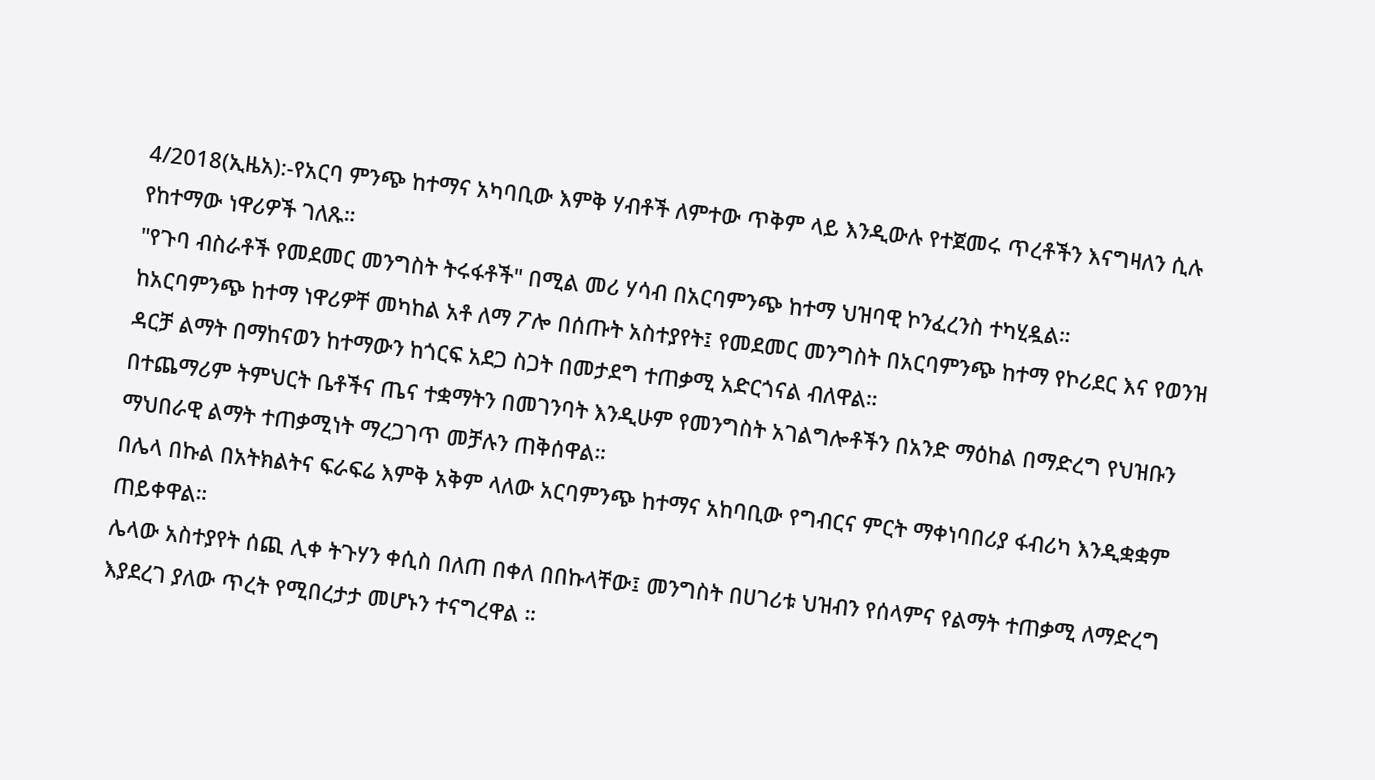4/2018(ኢዜአ):-የአርባ ምንጭ ከተማና አካባቢው እምቅ ሃብቶች ለምተው ጥቅም ላይ እንዲውሉ የተጀመሩ ጥረቶችን እናግዛለን ሲሉ የከተማው ነዋሪዎች ገለጹ።
"የጉባ ብስራቶች የመደመር መንግስት ትሩፋቶች" በሚል መሪ ሃሳብ በአርባምንጭ ከተማ ህዝባዊ ኮንፈረንስ ተካሂዷል።
ከአርባምንጭ ከተማ ነዋሪዎቸ መካከል አቶ ለማ ፖሎ በሰጡት አስተያየት፤ የመደመር መንግስት በአርባምንጭ ከተማ የኮሪደር እና የወንዝ ዳርቻ ልማት በማከናወን ከተማውን ከጎርፍ አደጋ ስጋት በመታደግ ተጠቃሚ አድርጎናል ብለዋል።
በተጨማሪም ትምህርት ቤቶችና ጤና ተቋማትን በመገንባት እንዲሁም የመንግስት አገልግሎቶችን በአንድ ማዕከል በማድረግ የህዝቡን ማህበራዊ ልማት ተጠቃሚነት ማረጋገጥ መቻሉን ጠቅሰዋል።
በሌላ በኩል በአትክልትና ፍራፍሬ እምቅ አቅም ላለው አርባምንጭ ከተማና አከባቢው የግብርና ምርት ማቀነባበሪያ ፋብሪካ እንዲቋቋም ጠይቀዋል።
ሌላው አስተያየት ሰጪ ሊቀ ትጉሃን ቀሲስ በለጠ በቀለ በበኩላቸው፤ መንግስት በሀገሪቱ ህዝብን የሰላምና የልማት ተጠቃሚ ለማድረግ እያደረገ ያለው ጥረት የሚበረታታ መሆኑን ተናግረዋል ።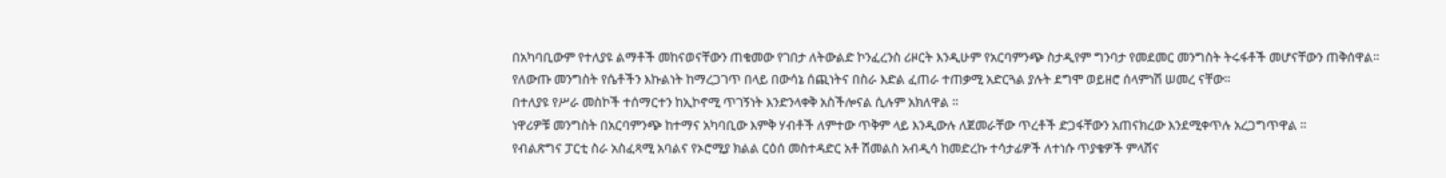በአካባቢውም የተለያዩ ልማቶች መከናወናቸውን ጠቁመው የገበታ ለትውልድ ኮንፈረንስ ሪዞርት እንዲሁም የአርባምንጭ ስታዲየም ግንባታ የመደመር መንግስት ትሩፋቶች መሆናቸውን ጠቅሰዋል።
የለውጡ መንግስት የሴቶችን እኩልነት ከማረጋገጥ በላይ በውሳኔ ሰጪነትና በስራ እድል ፈጠራ ተጠቃሚ አድርጓል ያሉት ደግሞ ወይዘሮ ሰላምነሽ ሠመረ ናቸው።
በተለያዩ የሥራ መስኮች ተሰማርተን ከኢኮኖሚ ጥገኝነት እንድንላቀቅ አስችሎናል ሲሉም አክለዋል ።
ነዋሪዎቹ መንግስት በአርባምንጭ ከተማና አካባቢው እምቅ ሃብቶች ለምተው ጥቅም ላይ እንዲውሉ ለጀመራቸው ጥረቶች ድጋፋቸውን አጠናክረው እንደሚቀጥሉ አረጋግጥዋል ።
የብልጽግና ፓርቲ ስራ አስፈጻሚ አባልና የኦሮሚያ ክልል ርዕሰ መስተዳድር አቶ ሽመልስ አብዲሳ ከመድረኩ ተሳታፊዎች ለተነሱ ጥያቄዎች ምላሸና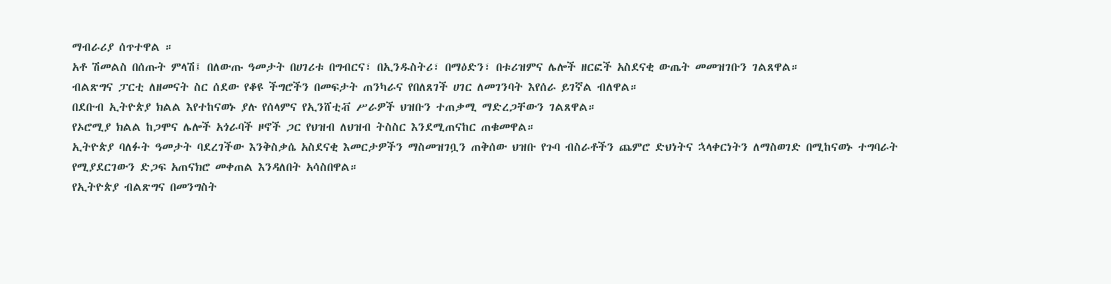ማብራሪያ ሰጥተዋል ።
አቶ ሽመልስ በሰጡት ምላሽ፤ በለውጡ ዓመታት በሀገሪቱ በግብርና፣ በኢንዱስትሪ፣ በማዕድን፣ በቱሪዝምና ሌሎች ዘርፎች አስደናቂ ውጤት መመዝገቡን ገልጸዋል።
ብልጽግና ፓርቲ ለዘመናት ስር ሰደው የቆዩ ችግሮችን በመፍታት ጠንካራና የበለጸገች ሀገር ለመገንባት እየሰራ ይገኛል ብለዋል።
በደቡብ ኢትዮጵያ ክልል እየተከናወኑ ያሉ የሰላምና የኢንሸቲቭ ሥራዎች ህዝቡን ተጠቃሚ ማድረጋቸውን ገልጸዋል።
የኦሮሚያ ክልል ከጋሞና ሌሎች አጎራባች ዞኖች ጋር የህዝብ ለህዝብ ትስስር እንደሚጠናከር ጠቁመዋል።
ኢትዮጵያ ባለፉት ዓመታት ባደረገችው እንቅስቃሴ አስደናቂ እመርታዎችን ማስመዝገቧን ጠቅሰው ህዝቡ የጉባ ብስራቶችን ጨምሮ ድህነትና ኋላቀርነትን ለማስወገድ በሚከናወኑ ተግባራት የሚያደርገውን ድጋፍ አጠናክሮ መቀጠል እንዳለበት አሳስበዋል።
የኢትዮጵያ ብልጽግና በመንግስት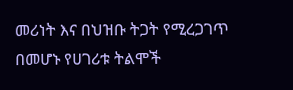መሪነት እና በህዝቡ ትጋት የሚረጋገጥ በመሆኑ የሀገሪቱ ትልሞች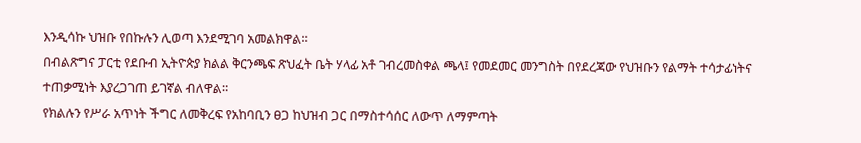እንዲሳኩ ህዝቡ የበኩሉን ሊወጣ እንደሚገባ አመልክዋል።
በብልጽግና ፓርቲ የደቡብ ኢትዮጵያ ክልል ቅርንጫፍ ጽህፈት ቤት ሃላፊ አቶ ገብረመስቀል ጫላ፤ የመደመር መንግስት በየደረጃው የህዝቡን የልማት ተሳታፊነትና ተጠቃሚነት እያረጋገጠ ይገኛል ብለዋል።
የክልሉን የሥራ አጥነት ችግር ለመቅረፍ የአከባቢን ፀጋ ከህዝብ ጋር በማስተሳሰር ለውጥ ለማምጣት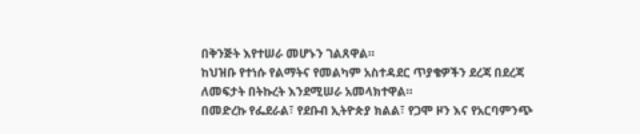በቅንጅት እየተሠራ መሆኑን ገልጸዋል።
ከህዝቡ የተነሱ የልማትና የመልካም አስተዳደር ጥያቄዎችን ደረጃ በደረጃ ለመፍታት በትኩረት እንደሚሠራ አመላክተዋል።
በመድረኩ የፌደራል፣ የደቡብ ኢትዮጵያ ክልል፣ የጋሞ ዞን እና የአርባምንጭ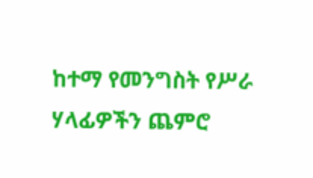ከተማ የመንግስት የሥራ ሃላፊዎችን ጨምሮ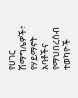የሀገር ሽማግሌዎች፣ የሃይማኖት አባቶችና የማህበረሰብ ተወካዮች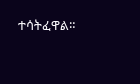ተሳትፈዋል።